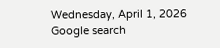Wednesday, April 1, 2026
Google search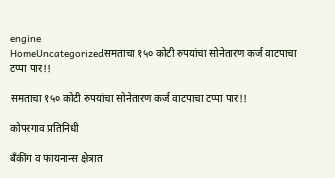engine
HomeUncategorizedसमताचा १५० कोटी रुपयांचा सोनेतारण कर्ज वाटपाचा टप्पा पार!!

समताचा १५० कोटी रुपयांचा सोनेतारण कर्ज वाटपाचा टप्पा पार!!

कोपरगाव प्रतिनिधी

बँकींग व फायनान्स क्षेत्रात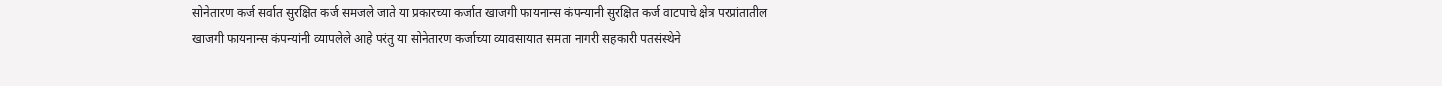सोनेतारण कर्ज सर्वात सुरक्षित कर्ज समजले जाते या प्रकारच्या कर्जात खाजगी फायनान्स कंपन्यानी सुरक्षित कर्ज वाटपाचे क्षेत्र परप्रांतातील खाजगी फायनान्स कंपन्यांनी व्यापलेले आहे परंतु या सोनेतारण कर्जाच्या व्यावसायात समता नागरी सहकारी पतसंस्थेने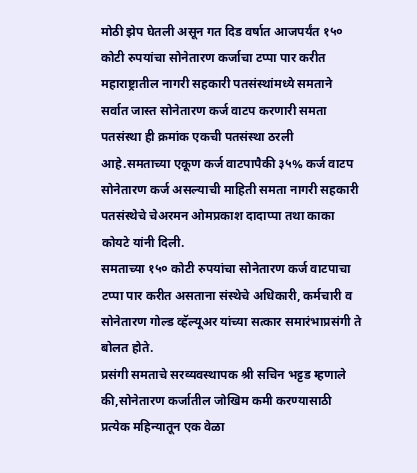मोठी झेप घेतली असून गत दिड वर्षात आजपर्यंत १५० कोटी रुपयांचा सोनेतारण कर्जाचा टप्पा पार करीत
महाराष्ट्रातील नागरी सहकारी पतसंस्थांमध्ये समताने सर्वात जास्त सोनेतारण कर्ज वाटप करणारी समता पतसंस्था ही क्रमांक एकची पतसंस्था ठरली आहे.समताच्या एकूण कर्ज वाटपापैकी ३५% कर्ज वाटप सोनेतारण कर्ज असल्याची माहिती समता नागरी सहकारी पतसंस्थेचे चेअरमन ओमप्रकाश दादाप्पा तथा काका कोयटे यांनी दिली.
समताच्या १५० कोटी रुपयांचा सोनेतारण कर्ज वाटपाचा टप्पा पार करीत असताना संस्थेचे अधिकारी, कर्मचारी व सोनेतारण गोल्ड व्हॅल्यूअर यांच्या सत्कार समारंभाप्रसंगी ते बोलत होते.
प्रसंगी समताचे सरव्यवस्थापक श्री सचिन भट्टड म्हणाले की,सोनेतारण कर्जातील जोखिम कमी करण्यासाठी प्रत्येक महिन्यातून एक वेळा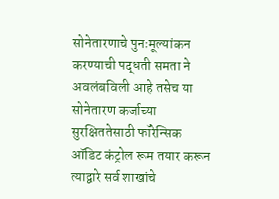सोनेतारणाचे पुनःमूल्यांकन करण्याची पद्धती समता ने अवलंबविली आहे तसेच या सोनेतारण कर्जाच्या सुरक्षिततेसाठी फॉरेन्सिक ऑडिट कंट्रोल रूम तयार करून त्याद्वारे सर्व शाखांचे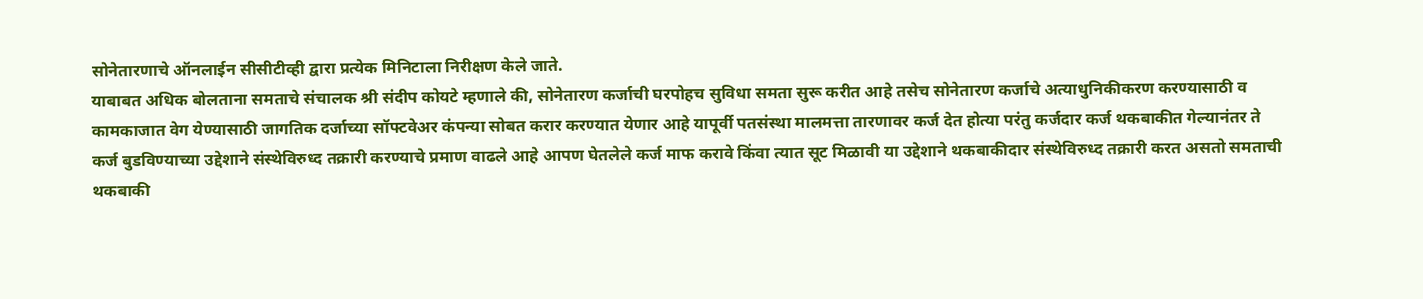सोनेतारणाचे ऑनलाईन सीसीटीव्ही द्वारा प्रत्येक मिनिटाला निरीक्षण केले जाते.
याबाबत अधिक बोलताना समताचे संचालक श्री संदीप कोयटे म्हणाले की, सोनेतारण कर्जाची घरपोहच सुविधा समता सुरू करीत आहे तसेच सोनेतारण कर्जाचे अत्याधुनिकीकरण करण्यासाठी व कामकाजात वेग येण्यासाठी जागतिक दर्जाच्या सॉफ्टवेअर कंपन्या सोबत करार करण्यात येणार आहे यापूर्वी पतसंस्था मालमत्ता तारणावर कर्ज देत होत्या परंतु कर्जदार कर्ज थकबाकीत गेल्यानंतर ते कर्ज बुडविण्याच्या उद्देशाने संस्थेविरुध्द तक्रारी करण्याचे प्रमाण वाढले आहे आपण घेतलेले कर्ज माफ करावे किंवा त्यात सूट मिळावी या उद्देशाने थकबाकीदार संस्थेविरुध्द तक्रारी करत असतो समताची थकबाकी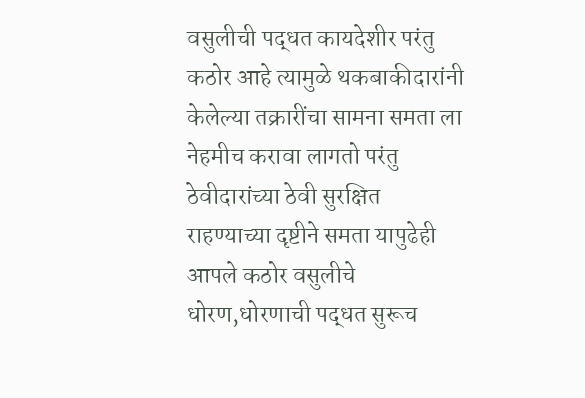वसुलीची पद्धत कायदेशीर परंतु कठोर आहे त्यामुळे थकबाकीदारांनी केलेल्या तक्रारींचा सामना समता ला नेहमीच करावा लागतो परंतु ठेवीदारांच्या ठेवी सुरक्षित राहण्याच्या दृष्टीने समता यापुढेही आपले कठोर वसुलीचे धोरण,धोरणाची पद्धत सुरूच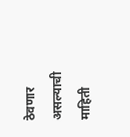ठेवणार असल्याची माहिती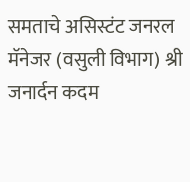समताचे असिस्टंट जनरल मॅनेजर (वसुली विभाग) श्री जनार्दन कदम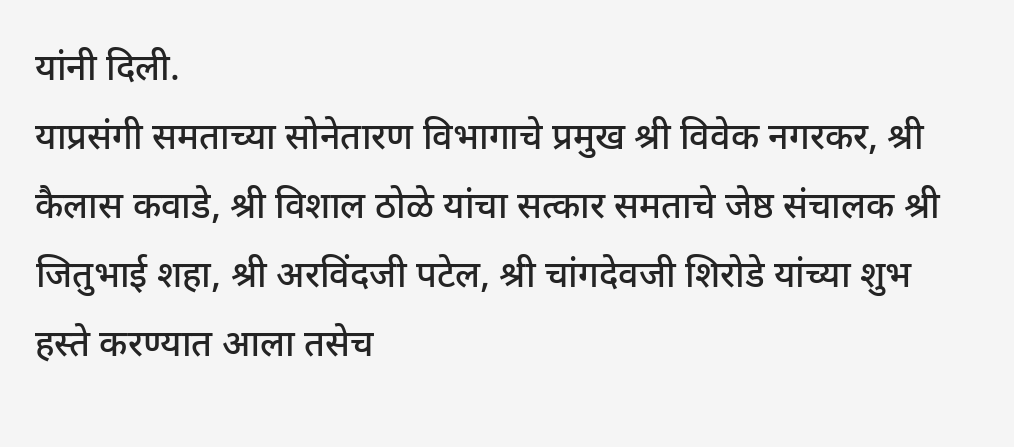यांनी दिली.
याप्रसंगी समताच्या सोनेतारण विभागाचे प्रमुख श्री विवेक नगरकर, श्री कैलास कवाडे, श्री विशाल ठोळे यांचा सत्कार समताचे जेष्ठ संचालक श्री जितुभाई शहा, श्री अरविंदजी पटेल, श्री चांगदेवजी शिरोडे यांच्या शुभ हस्ते करण्यात आला तसेच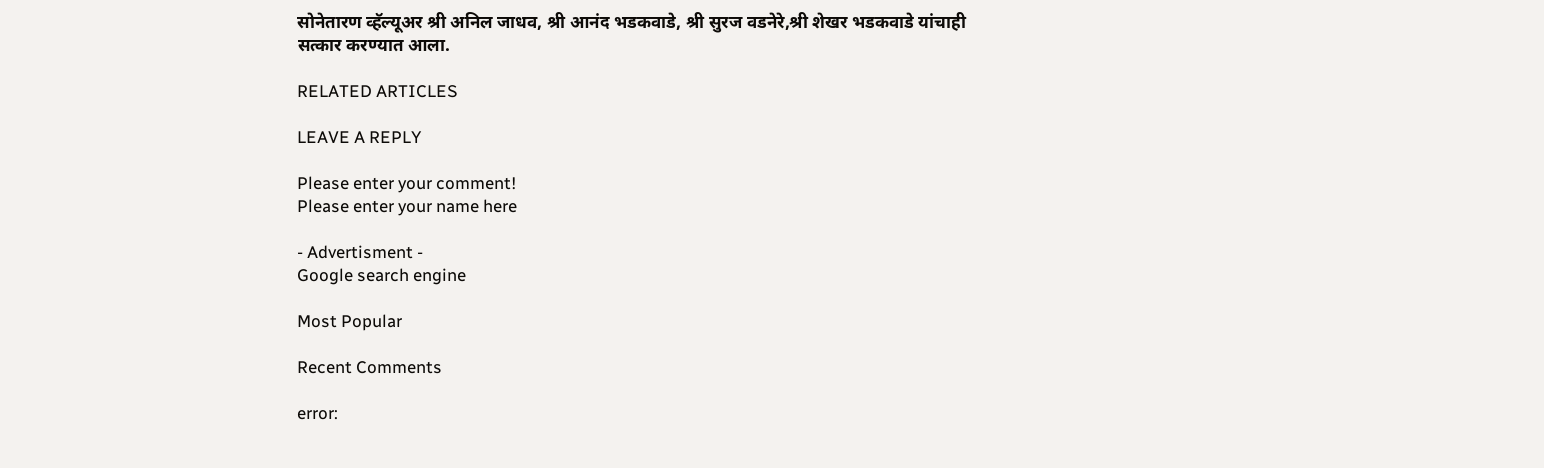सोनेतारण व्हॅल्यूअर श्री अनिल जाधव, श्री आनंद भडकवाडे, श्री सुरज वडनेरे,श्री शेखर भडकवाडे यांचाही सत्कार करण्यात आला.

RELATED ARTICLES

LEAVE A REPLY

Please enter your comment!
Please enter your name here

- Advertisment -
Google search engine

Most Popular

Recent Comments

error: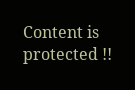Content is protected !!